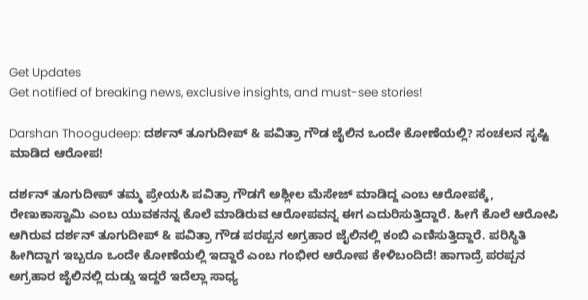Get Updates
Get notified of breaking news, exclusive insights, and must-see stories!

Darshan Thoogudeep: ದರ್ಶನ್ ತೂಗುದೀಪ್ & ಪವಿತ್ರಾ ಗೌಡ ಜೈಲಿನ ಒಂದೇ ಕೋಣೆಯಲ್ಲಿ? ಸಂಚಲನ ಸೃಷ್ಟಿ ಮಾಡಿದ ಆರೋಪ!

ದರ್ಶನ್ ತೂಗುದೀಪ್ ತಮ್ಮ ಪ್ರೇಯಸಿ ಪವಿತ್ರಾ ಗೌಡಗೆ ಅಶ್ಲೀಲ ಮೆಸೇಜ್ ಮಾಡಿದ್ದ ಎಂಬ ಆರೋಪಕ್ಕೆ, ರೇಣುಕಾಸ್ವಾಮಿ ಎಂಬ ಯುವಕನನ್ನ ಕೊಲೆ ಮಾಡಿರುವ ಆರೋಪವನ್ನ ಈಗ ಎದುರಿಸುತ್ತಿದ್ದಾರೆ. ಹೀಗೆ ಕೊಲೆ ಆರೋಪಿ ಆಗಿರುವ ದರ್ಶನ್ ತೂಗುದೀಪ್ & ಪವಿತ್ರಾ ಗೌಡ ಪರಪ್ಪನ ಅಗ್ರಹಾರ ಜೈಲಿನಲ್ಲಿ ಕಂಬಿ ಎಣಿಸುತ್ತಿದ್ದಾರೆ. ಪರಿಸ್ಥಿತಿ ಹೀಗಿದ್ದಾಗ ಇಬ್ಬರೂ ಒಂದೇ ಕೋಣೆಯಲ್ಲಿ ಇದ್ದಾರೆ ಎಂಬ ಗಂಭೀರ ಆರೋಪ ಕೇಳಿಬಂದಿದೆ! ಹಾಗಾದ್ರೆ ಪರಪ್ಪನ ಅಗ್ರಹಾರ ಜೈಲಿನಲ್ಲಿ ದುಡ್ಡು ಇದ್ದರೆ ಇದೆಲ್ಲಾ ಸಾಧ್ಯ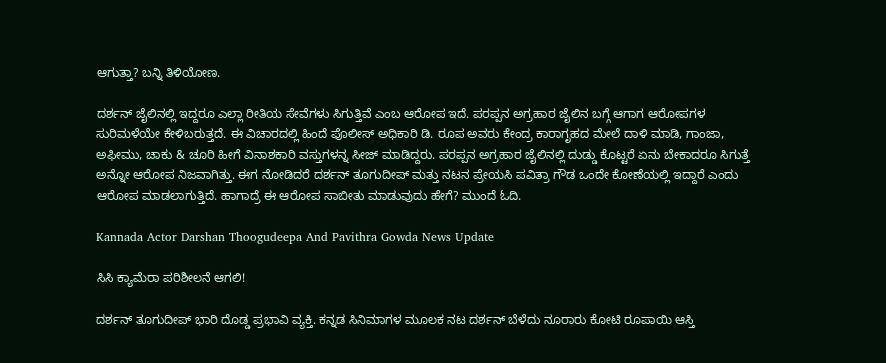ಆಗುತ್ತಾ? ಬನ್ನಿ ತಿಳಿಯೋಣ.

ದರ್ಶನ್ ಜೈಲಿನಲ್ಲಿ ಇದ್ದರೂ ಎಲ್ಲಾ ರೀತಿಯ ಸೇವೆಗಳು ಸಿಗುತ್ತಿವೆ ಎಂಬ ಆರೋಪ ಇದೆ. ಪರಪ್ಪನ ಅಗ್ರಹಾರ ಜೈಲಿನ ಬಗ್ಗೆ ಆಗಾಗ ಆರೋಪಗಳ ಸುರಿಮಳೆಯೇ ಕೇಳಿಬರುತ್ತದೆ. ಈ ವಿಚಾರದಲ್ಲಿ ಹಿಂದೆ ಪೊಲೀಸ್ ಅಧಿಕಾರಿ ಡಿ. ರೂಪ ಅವರು ಕೇಂದ್ರ ಕಾರಾಗೃಹದ ಮೇಲೆ ದಾಳಿ ಮಾಡಿ, ಗಾಂಜಾ, ಅಫೀಮು, ಚಾಕು & ಚೂರಿ ಹೀಗೆ ವಿನಾಶಕಾರಿ ವಸ್ತುಗಳನ್ನ ಸೀಜ್ ಮಾಡಿದ್ದರು. ಪರಪ್ಪನ ಅಗ್ರಹಾರ ಜೈಲಿನಲ್ಲಿ ದುಡ್ಡು ಕೊಟ್ಟರೆ ಏನು ಬೇಕಾದರೂ ಸಿಗುತ್ತೆ ಅನ್ನೋ ಆರೋಪ ನಿಜವಾಗಿತ್ತು. ಈಗ ನೋಡಿದರೆ ದರ್ಶನ್ ತೂಗುದೀಪ್ ಮತ್ತು ನಟನ ಪ್ರೇಯಸಿ ಪವಿತ್ರಾ ಗೌಡ ಒಂದೇ ಕೋಣೆಯಲ್ಲಿ ಇದ್ದಾರೆ ಎಂದು ಆರೋಪ ಮಾಡಲಾಗುತ್ತಿದೆ. ಹಾಗಾದ್ರೆ ಈ ಆರೋಪ ಸಾಬೀತು ಮಾಡುವುದು ಹೇಗೆ? ಮುಂದೆ ಓದಿ.

Kannada Actor Darshan Thoogudeepa And Pavithra Gowda News Update

ಸಿಸಿ ಕ್ಯಾಮೆರಾ ಪರಿಶೀಲನೆ ಆಗಲಿ!

ದರ್ಶನ್ ತೂಗುದೀಪ್ ಭಾರಿ ದೊಡ್ಡ ಪ್ರಭಾವಿ ವ್ಯಕ್ತಿ. ಕನ್ನಡ ಸಿನಿಮಾಗಳ ಮೂಲಕ ನಟ ದರ್ಶನ್ ಬೆಳೆದು ನೂರಾರು ಕೋಟಿ ರೂಪಾಯಿ ಆಸ್ತಿ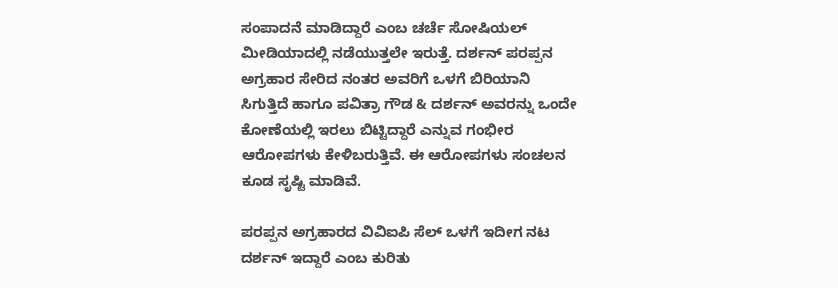ಸಂಪಾದನೆ ಮಾಡಿದ್ದಾರೆ ಎಂಬ ಚರ್ಚೆ ಸೋಷಿಯಲ್ ಮೀಡಿಯಾದಲ್ಲಿ ನಡೆಯುತ್ತಲೇ ಇರುತ್ತೆ. ದರ್ಶನ್ ಪರಪ್ಪನ ಅಗ್ರಹಾರ ಸೇರಿದ ನಂತರ ಅವರಿಗೆ ಒಳಗೆ ಬಿರಿಯಾನಿ ಸಿಗುತ್ತಿದೆ ಹಾಗೂ ಪವಿತ್ರಾ ಗೌಡ & ದರ್ಶನ್ ಅವರನ್ನು ಒಂದೇ ಕೋಣೆಯಲ್ಲಿ ಇರಲು ಬಿಟ್ಟಿದ್ದಾರೆ ಎನ್ನುವ ಗಂಭೀರ ಆರೋಪಗಳು ಕೇಳಿಬರುತ್ತಿವೆ. ಈ ಆರೋಪಗಳು ಸಂಚಲನ ಕೂಡ ಸೃಷ್ಟಿ ಮಾಡಿವೆ.

ಪರಪ್ಪನ ಅಗ್ರಹಾರದ ವಿವಿಐಪಿ ಸೆಲ್ ಒಳಗೆ ಇದೀಗ ನಟ ದರ್ಶನ್ ಇದ್ದಾರೆ ಎಂಬ ಕುರಿತು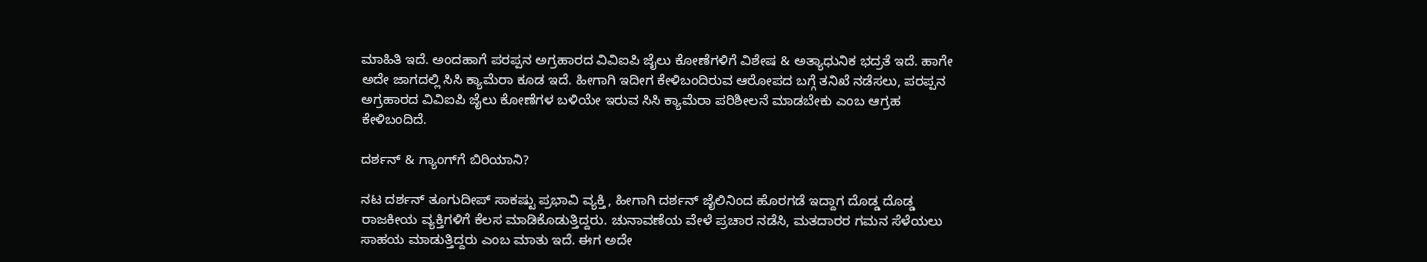ಮಾಹಿತಿ ಇದೆ. ಅಂದಹಾಗೆ ಪರಪ್ಪನ ಅಗ್ರಹಾರದ ವಿವಿಐಪಿ ಜೈಲು ಕೋಣೆಗಳಿಗೆ ವಿಶೇಷ & ಅತ್ಯಾಧುನಿಕ ಭದ್ರತೆ ಇದೆ. ಹಾಗೇ ಅದೇ ಜಾಗದಲ್ಲಿ ಸಿಸಿ ಕ್ಯಾಮೆರಾ ಕೂಡ ಇದೆ. ಹೀಗಾಗಿ ಇದೀಗ ಕೇಳಿಬಂದಿರುವ ಆರೋಪದ ಬಗ್ಗೆ ತನಿಖೆ ನಡೆಸಲು, ಪರಪ್ಪನ ಅಗ್ರಹಾರದ ವಿವಿಐಪಿ ಜೈಲು ಕೋಣೆಗಳ ಬಳಿಯೇ ಇರುವ ಸಿಸಿ ಕ್ಯಾಮೆರಾ ಪರಿಶೀಲನೆ ಮಾಡಬೇಕು ಎಂಬ ಆಗ್ರಹ ಕೇಳಿಬಂದಿದೆ.

ದರ್ಶನ್ & ಗ್ಯಾಂಗ್‌ಗೆ ಬಿರಿಯಾನಿ?

ನಟ ದರ್ಶನ್ ತೂಗುದೀಪ್ ಸಾಕಷ್ಟು ಪ್ರಭಾವಿ ವ್ಯಕ್ತಿ, ಹೀಗಾಗಿ ದರ್ಶನ್ ಜೈಲಿನಿಂದ ಹೊರಗಡೆ ಇದ್ದಾಗ ದೊಡ್ಡ ದೊಡ್ಡ ರಾಜಕೀಯ ವ್ಯಕ್ತಿಗಳಿಗೆ ಕೆಲಸ ಮಾಡಿಕೊಡುತ್ತಿದ್ದರು. ಚುನಾವಣೆಯ ವೇಳೆ ಪ್ರಚಾರ ನಡೆಸಿ, ಮತದಾರರ ಗಮನ ಸೆಳೆಯಲು ಸಾಹಯ ಮಾಡುತ್ತಿದ್ದರು ಎಂಬ ಮಾತು ಇದೆ. ಈಗ ಅದೇ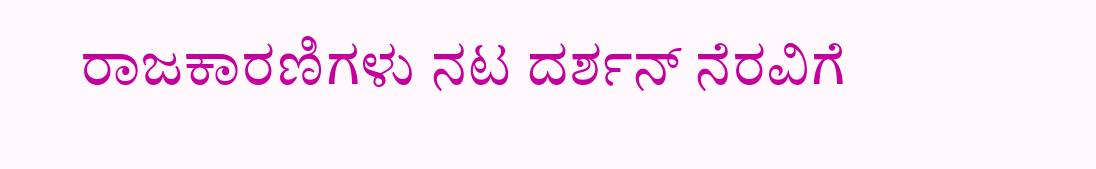ರಾಜಕಾರಣಿಗಳು ನಟ ದರ್ಶನ್ ನೆರವಿಗೆ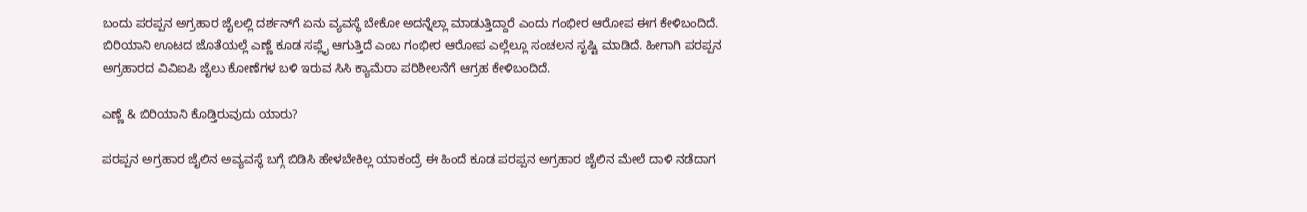ಬಂದು ಪರಪ್ಪನ ಅಗ್ರಹಾರ ಜೈಲಲ್ಲಿ ದರ್ಶನ್‌ಗೆ ಏನು ವ್ಯವಸ್ಥೆ ಬೇಕೋ ಅದನ್ನೆಲ್ಲಾ ಮಾಡುತ್ತಿದ್ದಾರೆ ಎಂದು ಗಂಭೀರ ಆರೋಪ ಈಗ ಕೇಳಿಬಂದಿದೆ. ಬಿರಿಯಾನಿ ಊಟದ ಜೊತೆಯಲ್ಲೆ ಎಣ್ಣೆ ಕೂಡ ಸಪ್ಲೈ ಆಗುತ್ತಿದೆ ಎಂಬ ಗಂಭೀರ ಆರೋಪ ಎಲ್ಲೆಲ್ಲೂ ಸಂಚಲನ ಸೃಷ್ಟಿ ಮಾಡಿದೆ. ಹೀಗಾಗಿ ಪರಪ್ಪನ ಅಗ್ರಹಾರದ ವಿವಿಐಪಿ ಜೈಲು ಕೋಣೆಗಳ ಬಳಿ ಇರುವ ಸಿಸಿ ಕ್ಯಾಮೆರಾ ಪರಿಶೀಲನೆಗೆ ಆಗ್ರಹ ಕೇಳಿಬಂದಿದೆ.

ಎಣ್ಣೆ & ಬಿರಿಯಾನಿ ಕೊಡ್ತಿರುವುದು ಯಾರು?

ಪರಪ್ಪನ ಅಗ್ರಹಾರ ಜೈಲಿನ ಅವ್ಯವಸ್ಥೆ ಬಗ್ಗೆ ಬಿಡಿಸಿ ಹೇಳಬೇಕಿಲ್ಲ ಯಾಕಂದ್ರೆ ಈ ಹಿಂದೆ ಕೂಡ ಪರಪ್ಪನ ಅಗ್ರಹಾರ ಜೈಲಿನ ಮೇಲೆ ದಾಳಿ ನಡೆದಾಗ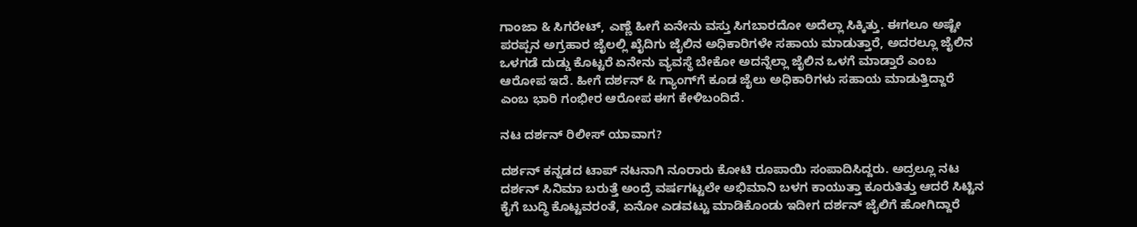ಗಾಂಜಾ & ಸಿಗರೇಟ್, ಎಣ್ಣೆ ಹೀಗೆ ಏನೇನು ವಸ್ತು ಸಿಗಬಾರದೋ ಅದೆಲ್ಲಾ ಸಿಕ್ಕಿತ್ತು. ಈಗಲೂ ಅಷ್ಟೇ ಪರಪ್ಪನ ಅಗ್ರಹಾರ ಜೈಲಲ್ಲಿ ಖೈದಿಗು ಜೈಲಿನ ಅಧಿಕಾರಿಗಳೇ ಸಹಾಯ ಮಾಡುತ್ತಾರೆ, ಅದರಲ್ಲೂ ಜೈಲಿನ ಒಳಗಡೆ ದುಡ್ಡು ಕೊಟ್ಟರೆ ಏನೇನು ವ್ಯವಸ್ಥೆ ಬೇಕೋ ಅದನ್ನೆಲ್ಲಾ ಜೈಲಿನ ಒಳಗೆ ಮಾಡ್ತಾರೆ ಎಂಬ ಆರೋಪ ಇದೆ. ಹೀಗೆ ದರ್ಶನ್ & ಗ್ಯಾಂಗ್‌ಗೆ ಕೂಡ ಜೈಲು ಅಧಿಕಾರಿಗಳು ಸಹಾಯ ಮಾಡುತ್ತಿದ್ದಾರೆ ಎಂಬ ಭಾರಿ ಗಂಭೀರ ಆರೋಪ ಈಗ ಕೇಳಿಬಂದಿದೆ.

ನಟ ದರ್ಶನ್ ರಿಲೀಸ್ ಯಾವಾಗ?

ದರ್ಶನ್ ಕನ್ನಡದ ಟಾಪ್ ನಟನಾಗಿ ನೂರಾರು ಕೋಟಿ ರೂಪಾಯಿ ಸಂಪಾದಿಸಿದ್ದರು. ಅದ್ರಲ್ಲೂ ನಟ ದರ್ಶನ್ ಸಿನಿಮಾ ಬರುತ್ತೆ ಅಂದ್ರೆ ವರ್ಷಗಟ್ಟಲೇ ಅಭಿಮಾನಿ ಬಳಗ ಕಾಯುತ್ತಾ ಕೂರುತಿತ್ತು ಆದರೆ ಸಿಟ್ಟಿನ ಕೈಗೆ ಬುದ್ಧಿ ಕೊಟ್ಟವರಂತೆ, ಏನೋ ಎಡವಟ್ಟು ಮಾಡಿಕೊಂಡು ಇದೀಗ ದರ್ಶನ್ ಜೈಲಿಗೆ ಹೋಗಿದ್ದಾರೆ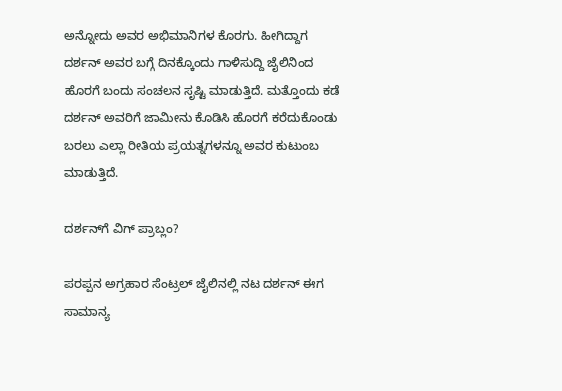ಅನ್ನೋದು ಅವರ ಅಭಿಮಾನಿಗಳ ಕೊರಗು. ಹೀಗಿದ್ದಾಗ ದರ್ಶನ್ ಅವರ ಬಗ್ಗೆ ದಿನಕ್ಕೊಂದು ಗಾಳಿಸುದ್ದಿ ಜೈಲಿನಿಂದ ಹೊರಗೆ ಬಂದು ಸಂಚಲನ ಸೃಷ್ಟಿ ಮಾಡುತ್ತಿದೆ. ಮತ್ತೊಂದು ಕಡೆ ದರ್ಶನ್ ಅವರಿಗೆ ಜಾಮೀನು ಕೊಡಿಸಿ ಹೊರಗೆ ಕರೆದುಕೊಂಡು ಬರಲು ಎಲ್ಲಾ ರೀತಿಯ ಪ್ರಯತ್ನಗಳನ್ನೂ ಅವರ ಕುಟುಂಬ ಮಾಡುತ್ತಿದೆ.

ದರ್ಶನ್‌ಗೆ ವಿಗ್ ಪ್ರಾಬ್ಲಂ?

ಪರಪ್ಪನ ಅಗ್ರಹಾರ ಸೆಂಟ್ರಲ್ ಜೈಲಿನಲ್ಲಿ ನಟ ದರ್ಶನ್ ಈಗ ಸಾಮಾನ್ಯ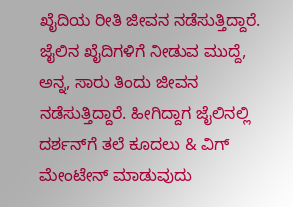ಖೈದಿಯ ರೀತಿ ಜೀವನ ನಡೆಸುತ್ತಿದ್ದಾರೆ. ಜೈಲಿನ ಖೈದಿಗಳಿಗೆ ನೀಡುವ ಮುದ್ದೆ, ಅನ್ನ, ಸಾರು ತಿಂದು ಜೀವನ ನಡೆಸುತ್ತಿದ್ದಾರೆ. ಹೀಗಿದ್ದಾಗ ಜೈಲಿನಲ್ಲಿ ದರ್ಶನ್‌ಗೆ ತಲೆ ಕೂದಲು & ವಿಗ್ ಮೇಂಟೇನ್ ಮಾಡುವುದು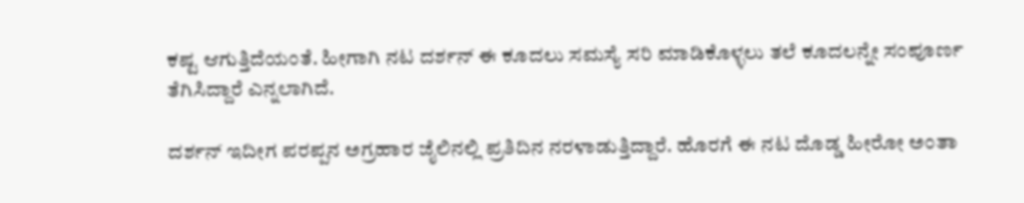ಕಷ್ಟ ಆಗುತ್ತಿದೆಯಂತೆ. ಹೀಗಾಗಿ ನಟ ದರ್ಶನ್ ಈ ಕೂದಲು ಸಮಸ್ಯೆ ಸರಿ ಮಾಡಿಕೊಳ್ಳಲು ತಲೆ ಕೂದಲನ್ನೇ ಸಂಪೂರ್ಣ ತೆಗಿಸಿದ್ದಾರೆ ಎನ್ನಲಾಗಿದೆ.

ದರ್ಶನ್ ಇದೀಗ ಪರಪ್ಪನ ಅಗ್ರಹಾರ ಜೈಲಿನಲ್ಲಿ ಪ್ರತಿದಿನ ನರಳಾಡುತ್ತಿದ್ದಾರೆ. ಹೊರಗೆ ಈ ನಟ ದೊಡ್ಡ ಹೀರೋ ಅಂತಾ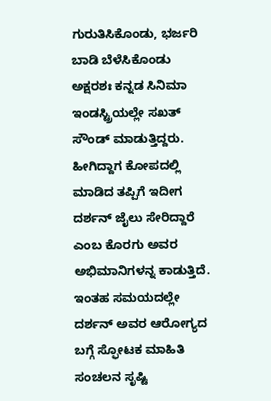ಗುರುತಿಸಿಕೊಂಡು, ಭರ್ಜರಿ ಬಾಡಿ ಬೆಳೆಸಿಕೊಂಡು ಅಕ್ಷರಶಃ ಕನ್ನಡ ಸಿನಿಮಾ ಇಂಡಸ್ಟ್ರಿಯಲ್ಲೇ ಸಖತ್ ಸೌಂಡ್ ಮಾಡುತ್ತಿದ್ದರು. ಹೀಗಿದ್ದಾಗ ಕೋಪದಲ್ಲಿ ಮಾಡಿದ ತಪ್ಪಿಗೆ ಇದೀಗ ದರ್ಶನ್ ಜೈಲು ಸೇರಿದ್ದಾರೆ ಎಂಬ ಕೊರಗು ಅವರ ಅಭಿಮಾನಿಗಳನ್ನ ಕಾಡುತ್ತಿದೆ. ಇಂತಹ ಸಮಯದಲ್ಲೇ ದರ್ಶನ್ ಅವರ ಆರೋಗ್ಯದ ಬಗ್ಗೆ ಸ್ಫೋಟಕ ಮಾಹಿತಿ ಸಂಚಲನ ಸೃಷ್ಟಿ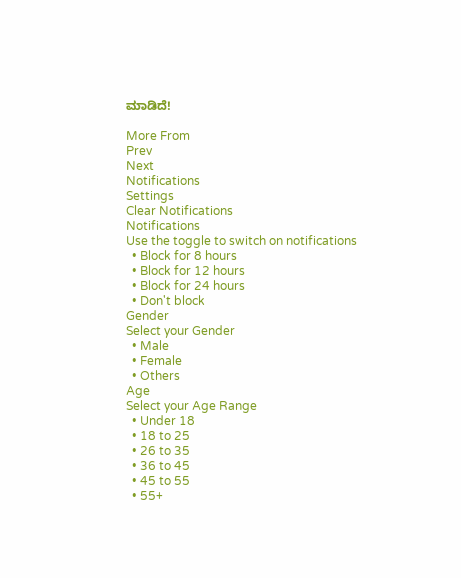ಮಾಡಿದೆ!

More From
Prev
Next
Notifications
Settings
Clear Notifications
Notifications
Use the toggle to switch on notifications
  • Block for 8 hours
  • Block for 12 hours
  • Block for 24 hours
  • Don't block
Gender
Select your Gender
  • Male
  • Female
  • Others
Age
Select your Age Range
  • Under 18
  • 18 to 25
  • 26 to 35
  • 36 to 45
  • 45 to 55
  • 55+